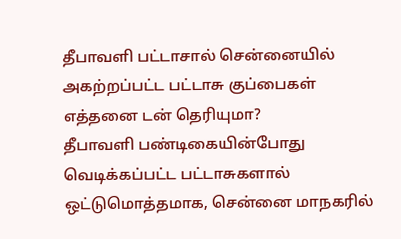தீபாவளி பட்டாசால் சென்னையில் அகற்றப்பட்ட பட்டாசு குப்பைகள் எத்தனை டன் தெரியுமா?
தீபாவளி பண்டிகையின்போது வெடிக்கப்பட்ட பட்டாசுகளால் ஒட்டுமொத்தமாக, சென்னை மாநகரில்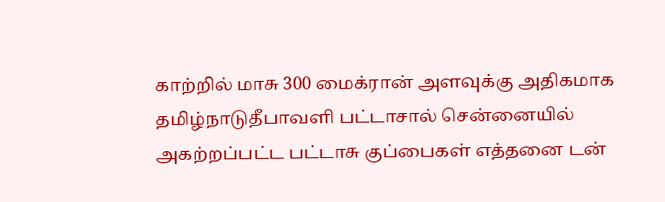காற்றில் மாசு 300 மைக்ரான் அளவுக்கு அதிகமாக
தமிழ்நாடுதீபாவளி பட்டாசால் சென்னையில் அகற்றப்பட்ட பட்டாசு குப்பைகள் எத்தனை டன்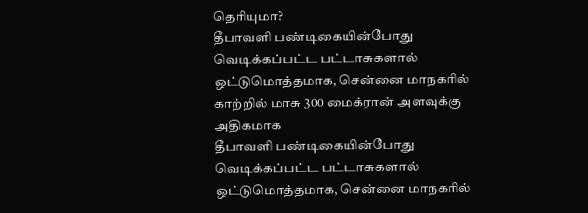தெரியுமா?
தீபாவளி பண்டிகையின்போது வெடிக்கப்பட்ட பட்டாசுகளால் ஒட்டுமொத்தமாக, சென்னை மாநகரில் காற்றில் மாசு 300 மைக்ரான் அளவுக்கு அதிகமாக
தீபாவளி பண்டிகையின்போது வெடிக்கப்பட்ட பட்டாசுகளால் ஒட்டுமொத்தமாக, சென்னை மாநகரில்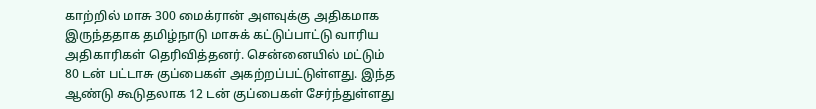காற்றில் மாசு 300 மைக்ரான் அளவுக்கு அதிகமாக இருந்ததாக தமிழ்நாடு மாசுக் கட்டுப்பாட்டு வாரிய அதிகாரிகள் தெரிவித்தனர். சென்னையில் மட்டும் 80 டன் பட்டாசு குப்பைகள் அகற்றப்பட்டுள்ளது. இந்த ஆண்டு கூடுதலாக 12 டன் குப்பைகள் சேர்ந்துள்ளது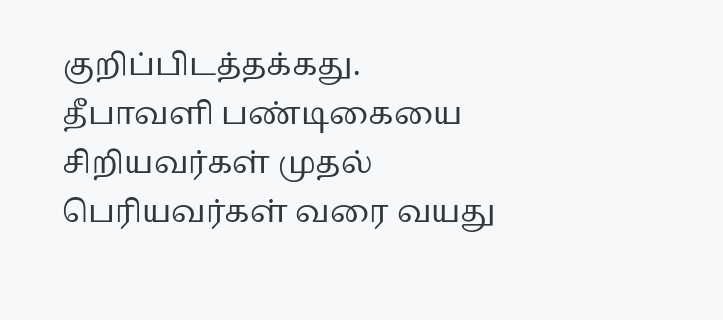குறிப்பிடத்தக்கது.
தீபாவளி பண்டிகையை சிறியவர்கள் முதல் பெரியவர்கள் வரை வயது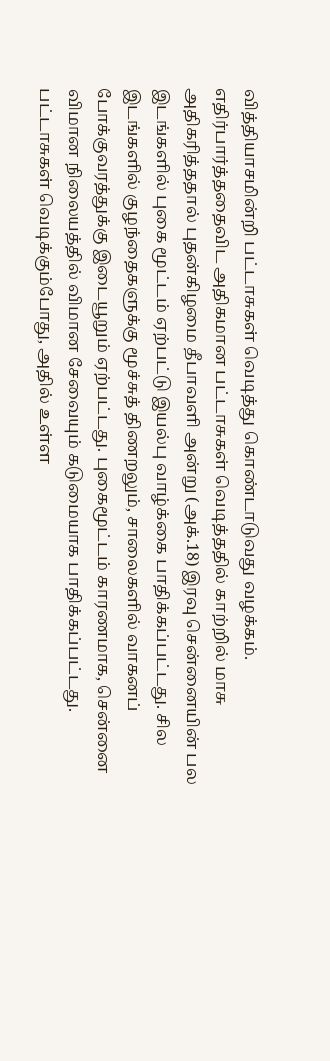வித்தியாசமின்றி பட்டாசுகள் வெடித்து கொண்டாடுவது வழக்கம். எதிர்பார்த்ததைவிட அதிகமான பட்டாசுகள் வெடித்ததில் காற்றில் மாசு அதிகரித்ததால் புதன்கிழமை தீபாவளி அன்று (அக்.18) இரவு சென்னையின் பல இடங்களில் புகை மூட்டம் ஏற்பட்டு இயல்பு வாழ்க்கை பாதிக்கப்பட்டது. சில இடங்களில் குழந்தைகளுக்கு மூச்சுத் திணறலும், சாலைகளில் வாகனப் போக்குவரத்துக்கு இடையூறும் ஏற்பட்டது. புகைமூட்டம் காரணமாக, சென்னை விமான நிலையத்தில் விமான சேவையும் கடுமையாக பாதிக்கப்பட்டது.
பட்டாசுகள் வெடிக்கும்போது, அதில் உள்ள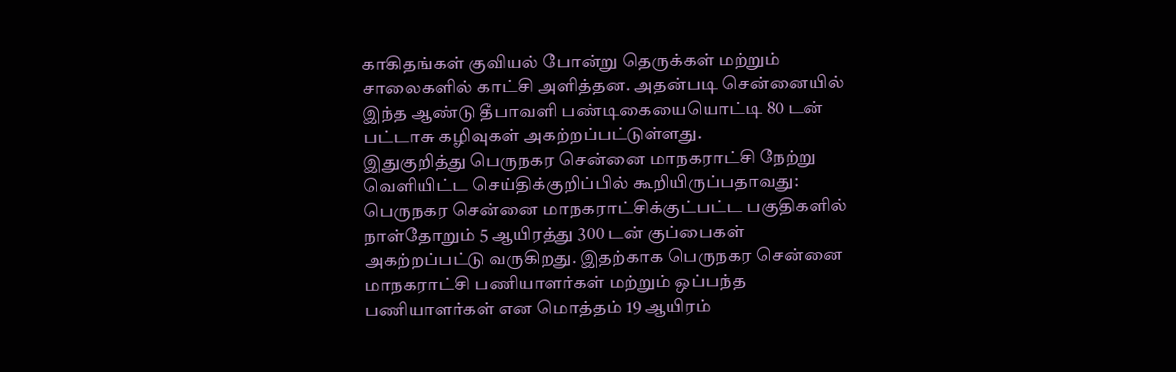காகிதங்கள் குவியல் போன்று தெருக்கள் மற்றும் சாலைகளில் காட்சி அளித்தன. அதன்படி சென்னையில் இந்த ஆண்டு தீபாவளி பண்டிகையையொட்டி 80 டன் பட்டாசு கழிவுகள் அகற்றப்பட்டுள்ளது.
இதுகுறித்து பெருநகர சென்னை மாநகராட்சி நேற்று வெளியிட்ட செய்திக்குறிப்பில் கூறியிருப்பதாவது:
பெருநகர சென்னை மாநகராட்சிக்குட்பட்ட பகுதிகளில் நாள்தோறும் 5 ஆயிரத்து 300 டன் குப்பைகள் அகற்றப்பட்டு வருகிறது. இதற்காக பெருநகர சென்னை மாநகராட்சி பணியாளர்கள் மற்றும் ஒப்பந்த பணியாளர்கள் என மொத்தம் 19 ஆயிரம்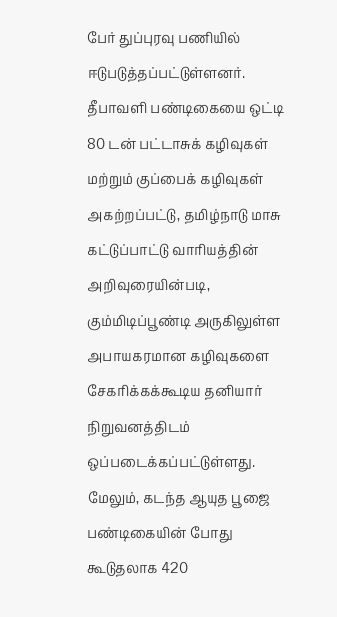பேர் துப்புரவு பணியில் ஈடுபடுத்தப்பட்டுள்ளனர்.
தீபாவளி பண்டிகையை ஒட்டி 80 டன் பட்டாசுக் கழிவுகள் மற்றும் குப்பைக் கழிவுகள் அகற்றப்பட்டு, தமிழ்நாடு மாசு கட்டுப்பாட்டு வாரியத்தின் அறிவுரையின்படி, கும்மிடிப்பூண்டி அருகிலுள்ள அபாயகரமான கழிவுகளை சேகரிக்கக்கூடிய தனியார் நிறுவனத்திடம் ஒப்படைக்கப்பட்டுள்ளது. மேலும், கடந்த ஆயுத பூஜை பண்டிகையின் போது கூடுதலாக 420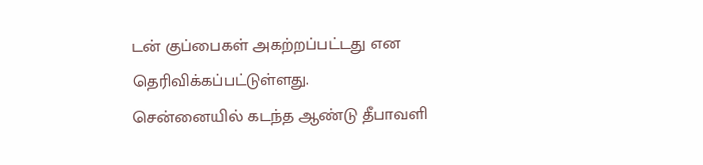டன் குப்பைகள் அகற்றப்பட்டது என தெரிவிக்கப்பட்டுள்ளது.
சென்னையில் கடந்த ஆண்டு தீபாவளி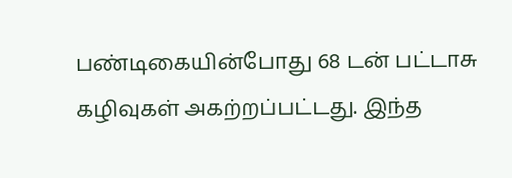பண்டிகையின்போது 68 டன் பட்டாசு கழிவுகள் அகற்றப்பட்டது. இந்த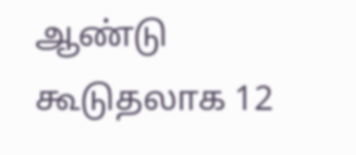ஆண்டு கூடுதலாக 12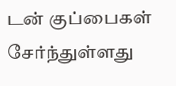டன் குப்பைகள் சேர்ந்துள்ளது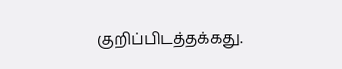குறிப்பிடத்தக்கது.